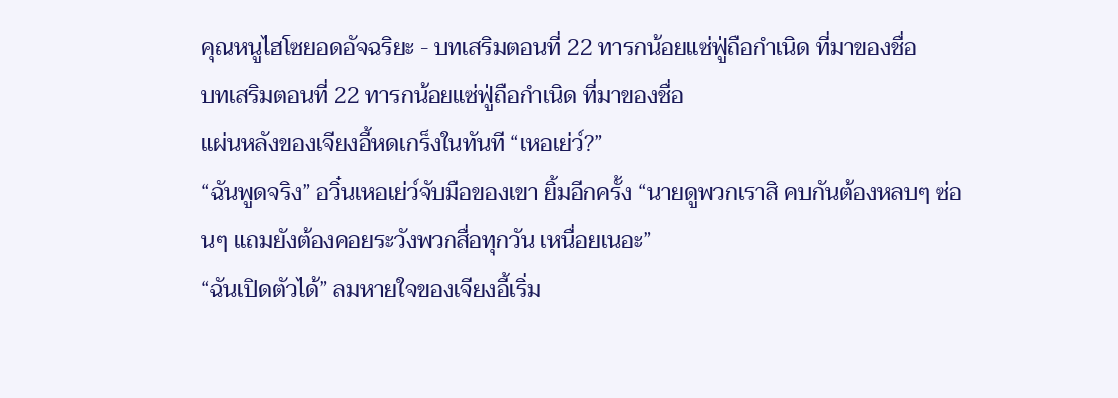คุณหนูไฮโซยอดอัจฉริยะ - บทเสริมตอนที่ 22 ทารกน้อยแซ่ฟู่ถือกำเนิด ที่มาของชื่อ
บทเสริมตอนที่ 22 ทารกน้อยแซ่ฟู่ถือกำเนิด ที่มาของชื่อ
แผ่นหลังของเจียงอี้หดเกร็งในทันที “เหอเย่ว์?”
“ฉันพูดจริง” อวิ๋นเหอเย่ว์จับมือของเขา ยิ้มอีกครั้ง “นายดูพวกเราสิ คบกันต้องหลบๆ ซ่อนๆ แถมยังต้องคอยระวังพวกสื่อทุกวัน เหนื่อยเนอะ”
“ฉันเปิดตัวได้” ลมหายใจของเจียงอี้เริ่ม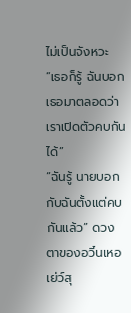ไม่เป็นจังหวะ “เธอก็รู้ ฉันบอกเธอมาตลอดว่าเราเปิดตัวคบกันได้”
“ฉันรู้ นายบอกกับฉันตั้งแต่คบกันแล้ว” ดวงตาของอวิ๋นเหอเย่ว์สุ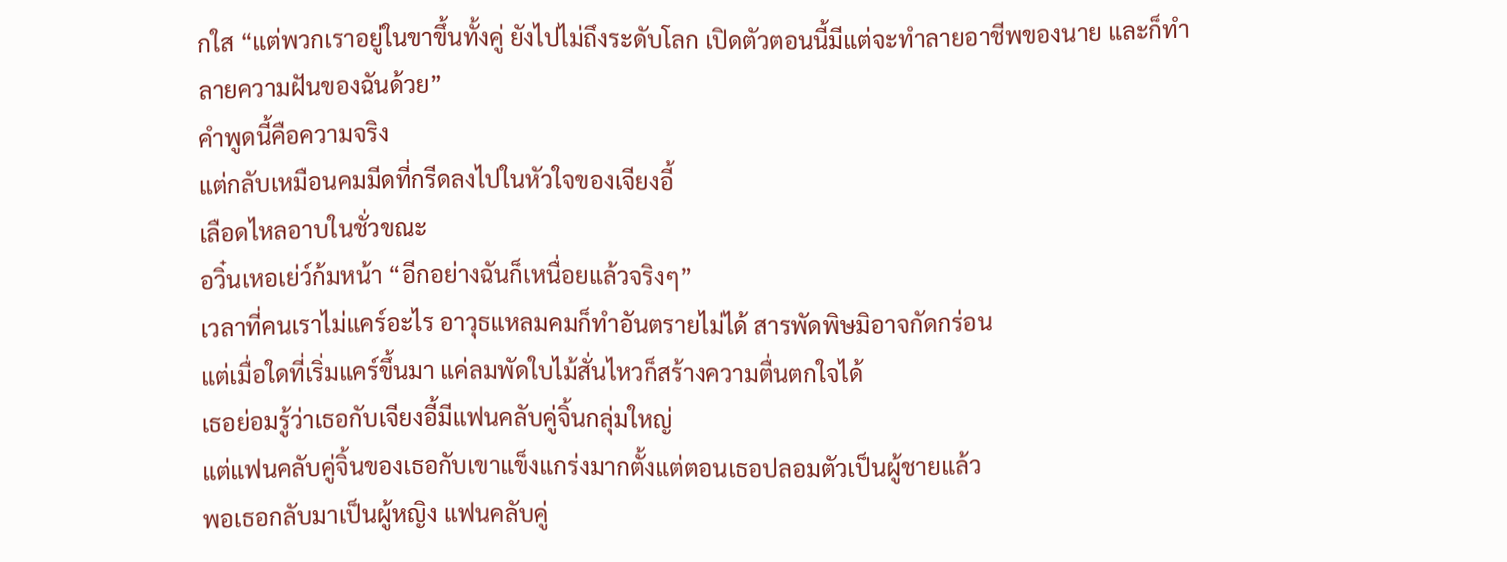กใส “แต่พวกเราอยู่ในขาขึ้นทั้งคู่ ยังไปไม่ถึงระดับโลก เปิดตัวตอนนี้มีแต่จะทำลายอาชีพของนาย และก็ทำลายความฝันของฉันด้วย”
คำพูดนี้คือความจริง
แต่กลับเหมือนคมมีดที่กรีดลงไปในหัวใจของเจียงอี้
เลือดไหลอาบในชั่วขณะ
อวิ๋นเหอเย่ว์ก้มหน้า “อีกอย่างฉันก็เหนื่อยแล้วจริงๆ”
เวลาที่คนเราไม่แคร์อะไร อาวุธแหลมคมก็ทำอันตรายไม่ได้ สารพัดพิษมิอาจกัดกร่อน
แต่เมื่อใดที่เริ่มแคร์ขึ้นมา แค่ลมพัดใบไม้สั่นไหวก็สร้างความตื่นตกใจได้
เธอย่อมรู้ว่าเธอกับเจียงอี้มีแฟนคลับคู่จิ้นกลุ่มใหญ่
แต่แฟนคลับคู่จิ้นของเธอกับเขาแข็งแกร่งมากตั้งแต่ตอนเธอปลอมตัวเป็นผู้ชายแล้ว
พอเธอกลับมาเป็นผู้หญิง แฟนคลับคู่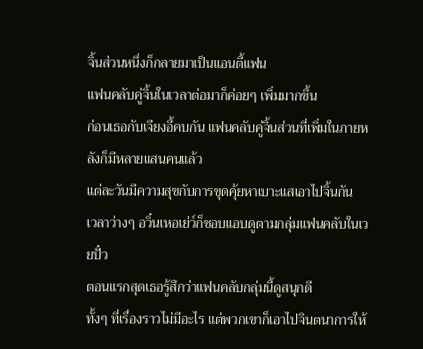จิ้นส่วนหนึ่งก็กลายมาเป็นแอนตี้แฟน
แฟนคลับคู่จิ้นในเวลาต่อมาก็ค่อยๆ เพิ่มมากขึ้น
ก่อนเธอกับเจียงอี้คบกัน แฟนคลับคู่จิ้นส่วนที่เพิ่มในภายหลังก็มีหลายแสนคนแล้ว
แต่ละวันมีความสุขกับการขุดคุ้ยหาเบาะแสเอาไปจิ้นกัน
เวลาว่างๆ อวิ๋นเหอเย่ว์ก็ชอบแอบดูตามกลุ่มแฟนคลับในเวยปั๋ว
ตอนแรกสุดเธอรู้สึกว่าแฟนคลับกลุ่มนี้ดูสนุกดี
ทั้งๆ ที่เรื่องราวไม่มีอะไร แต่พวกเขาก็เอาไปจินตนาการให้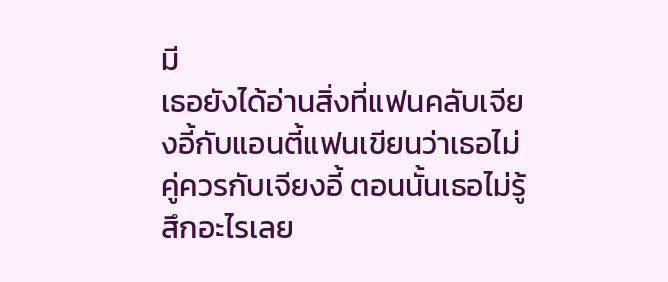มี
เธอยังได้อ่านสิ่งที่แฟนคลับเจียงอี้กับแอนตี้แฟนเขียนว่าเธอไม่คู่ควรกับเจียงอี้ ตอนนั้นเธอไม่รู้สึกอะไรเลย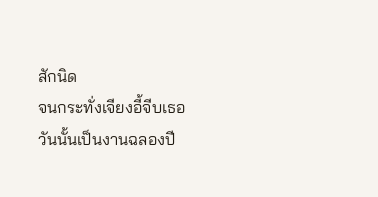สักนิด
จนกระทั่งเจียงอี้จีบเธอ
วันนั้นเป็นงานฉลองปี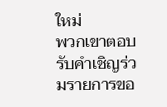ใหม่
พวกเขาตอบรับคำเชิญร่วมรายการขอ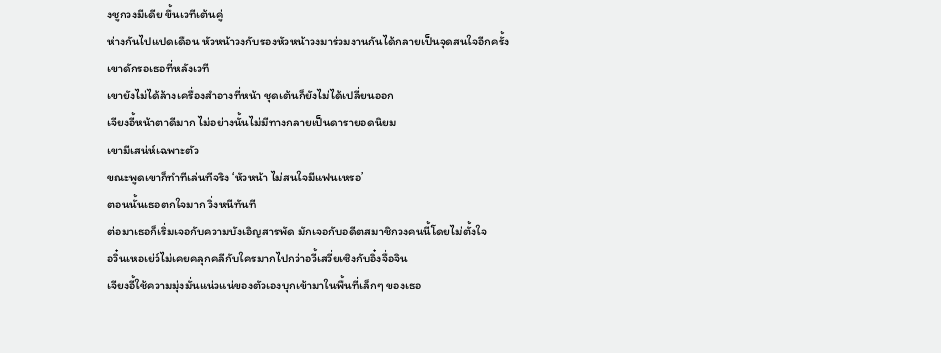งชูกวงมีเดีย ขึ้นเวทีเต้นคู่
ห่างกันไปแปดเดือน หัวหน้าวงกับรองหัวหน้าวงมาร่วมงานกันได้กลายเป็นจุดสนใจอีกครั้ง
เขาดักรอเธอที่หลังเวที
เขายังไม่ได้ล้างเครื่องสำอางที่หน้า ชุดเต้นก็ยังไม่ได้เปลี่ยนออก
เจียงอี้หน้าตาดีมาก ไม่อย่างนั้นไม่มีทางกลายเป็นดารายอดนิยม
เขามีเสน่ห์เฉพาะตัว
ขณะพูดเขาก็ทำทีเล่นทีจริง ‘หัวหน้า ไม่สนใจมีแฟนเหรอ’
ตอนนั้นเธอตกใจมาก วิ่งหนีทันที
ต่อมาเธอก็เริ่มเจอกับความบังเอิญสารพัด มักเจอกับอดีตสมาชิกวงคนนี้โดยไม่ตั้งใจ
อวิ๋นเหอเย่ว์ไม่เคยคลุกคลีกับใครมากไปกว่าอวี้เสวี่ยเซิงกับอิ๋งจื่อจิน
เจียงอี้ใช้ความมุ่งมั่นแน่วแน่ของตัวเองบุกเข้ามาในพื้นที่เล็กๆ ของเธอ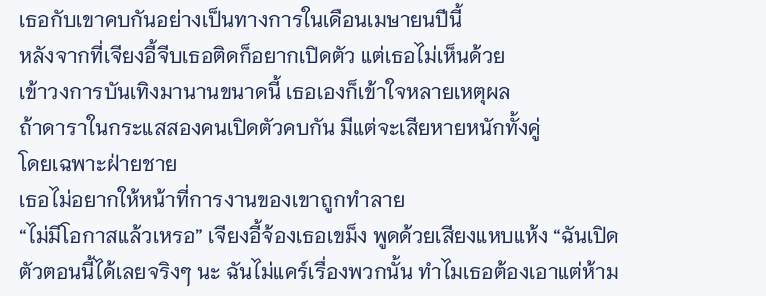เธอกับเขาคบกันอย่างเป็นทางการในเดือนเมษายนปีนี้
หลังจากที่เจียงอี้จีบเธอติดก็อยากเปิดตัว แต่เธอไม่เห็นด้วย
เข้าวงการบันเทิงมานานขนาดนี้ เธอเองก็เข้าใจหลายเหตุผล
ถ้าดาราในกระแสสองคนเปิดตัวคบกัน มีแต่จะเสียหายหนักทั้งคู่
โดยเฉพาะฝ่ายชาย
เธอไม่อยากให้หน้าที่การงานของเขาถูกทำลาย
“ไม่มีโอกาสแล้วเหรอ” เจียงอี้จ้องเธอเขม็ง พูดด้วยเสียงแหบแห้ง “ฉันเปิดตัวตอนนี้ได้เลยจริงๆ นะ ฉันไม่แคร์เรื่องพวกนั้น ทำไมเธอต้องเอาแต่ห้าม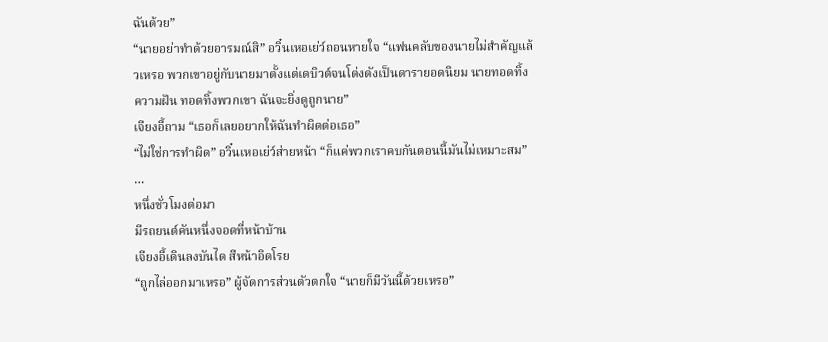ฉันด้วย”
“นายอย่าทำด้วยอารมณ์สิ” อวิ๋นเหอเย่ว์ถอนหายใจ “แฟนคลับของนายไม่สำคัญแล้วเหรอ พวกเขาอยู่กับนายมาตั้งแต่เดบิวต์จนโด่งดังเป็นดารายอดนิยม นายทอดทิ้งความฝัน ทอดทิ้งพวกเขา ฉันจะยิ่งดูถูกนาย”
เจียงอี้ถาม “เธอก็เลยอยากให้ฉันทำผิดต่อเธอ”
“ไม่ใช่การทำผิด” อวิ๋นเหอเย่ว์ส่ายหน้า “ก็แค่พวกเราคบกันตอนนี้มันไม่เหมาะสม”
…
หนึ่งชั่วโมงต่อมา
มีรถยนต์คันหนึ่งจอดที่หน้าบ้าน
เจียงอี้เดินลงบันได สีหน้าอิดโรย
“ถูกไล่ออกมาเหรอ” ผู้จัดการส่วนตัวตกใจ “นายก็มีวันนี้ด้วยเหรอ”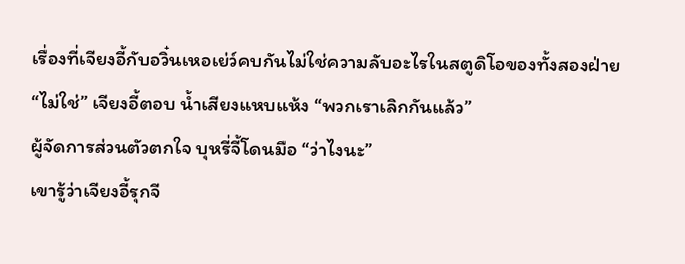เรื่องที่เจียงอี้กับอวิ๋นเหอเย่ว์คบกันไม่ใช่ความลับอะไรในสตูดิโอของทั้งสองฝ่าย
“ไม่ใช่” เจียงอี้ตอบ น้ำเสียงแหบแห้ง “พวกเราเลิกกันแล้ว”
ผู้จัดการส่วนตัวตกใจ บุหรี่จี้โดนมือ “ว่าไงนะ”
เขารู้ว่าเจียงอี้รุกจี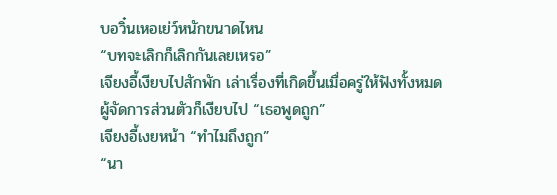บอวิ๋นเหอเย่ว์หนักขนาดไหน
“บทจะเลิกก็เลิกกันเลยเหรอ”
เจียงอี้เงียบไปสักพัก เล่าเรื่องที่เกิดขึ้นเมื่อครู่ให้ฟังทั้งหมด
ผู้จัดการส่วนตัวก็เงียบไป “เธอพูดถูก”
เจียงอี้เงยหน้า “ทำไมถึงถูก”
“นา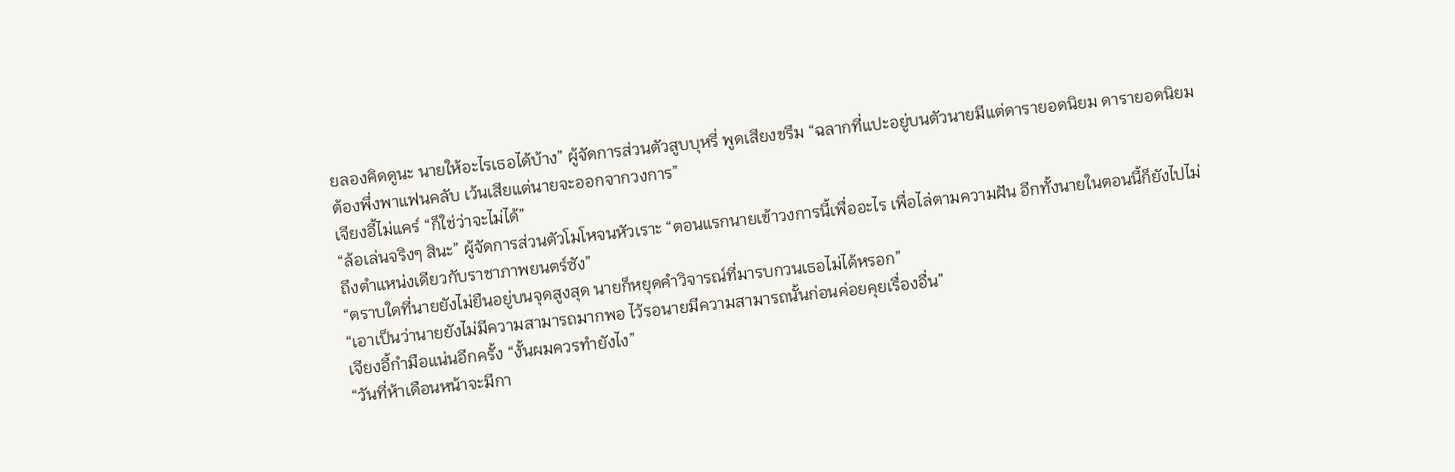ยลองคิดดูนะ นายให้อะไรเธอได้บ้าง” ผู้จัดการส่วนตัวสูบบุหรี่ พูดเสียงขรึม “ฉลากที่แปะอยู่บนตัวนายมีแต่ดารายอดนิยม ดารายอดนิยม ต้องพึ่งพาแฟนคลับ เว้นเสียแต่นายจะออกจากวงการ”
เจียงอี้ไม่แคร์ “ก็ใช่ว่าจะไม่ได้”
“ล้อเล่นจริงๆ สินะ” ผู้จัดการส่วนตัวโมโหจนหัวเราะ “ตอนแรกนายเข้าวงการนี้เพื่ออะไร เพื่อไล่ตามความฝัน อีกทั้งนายในตอนนี้ก็ยังไปไม่ถึงตำแหน่งเดียวกับราชาภาพยนตร์ซัง”
“ตราบใดที่นายยังไม่ยืนอยู่บนจุดสูงสุด นายก็หยุดคำวิจารณ์ที่มารบกวนเธอไม่ได้หรอก”
“เอาเป็นว่านายยังไม่มีความสามารถมากพอ ไว้รอนายมีความสามารถนั้นก่อนค่อยคุยเรื่องอื่น”
เจียงอี้กำมือแน่นอีกครั้ง “งั้นผมควรทำยังไง”
“วันที่ห้าเดือนหน้าจะมีกา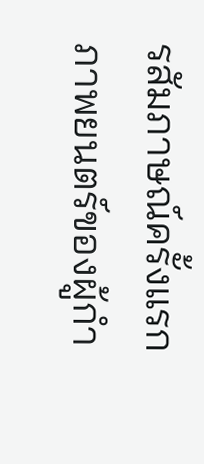รสัมภาษณ์ครั้งแรกภาพยนตร์ของผู้กำ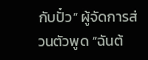กับปั๋ว” ผู้จัดการส่วนตัวพูด “ฉันต้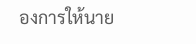องการให้นาย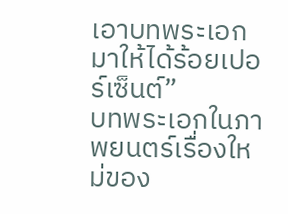เอาบทพระเอกมาให้ได้ร้อยเปอร์เซ็นต์”
บทพระเอกในภาพยนตร์เรื่องใหม่ของ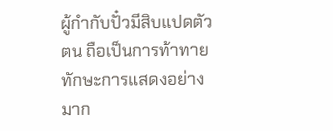ผู้กำกับปั๋วมีสิบแปดตัวตน ถือเป็นการท้าทายทักษะการแสดงอย่างมาก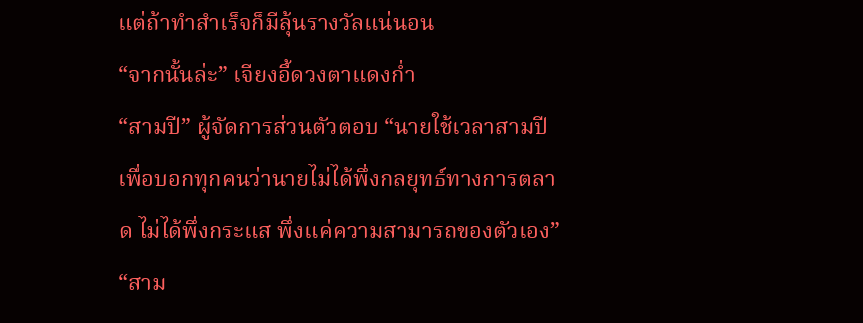แต่ถ้าทำสำเร็จก็มีลุ้นรางวัลแน่นอน
“จากนั้นล่ะ” เจียงอี้ดวงตาแดงก่ำ
“สามปี” ผู้จัดการส่วนตัวตอบ “นายใช้เวลาสามปีเพื่อบอกทุกคนว่านายไม่ได้พึ่งกลยุทธ์ทางการตลาด ไม่ได้พึ่งกระแส พึ่งแค่ความสามารถของตัวเอง”
“สาม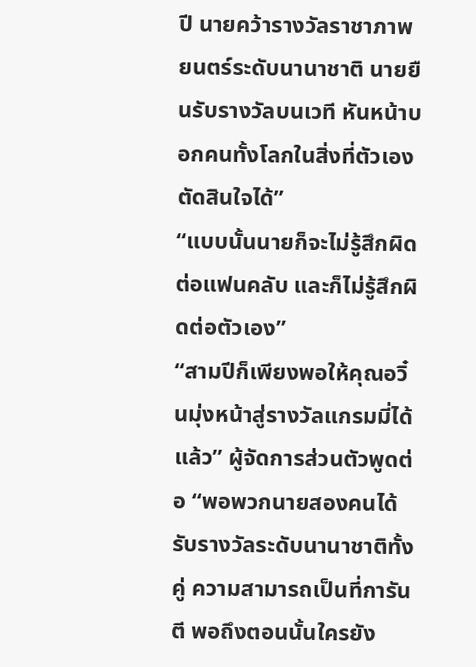ปี นายคว้ารางวัลราชาภาพยนตร์ระดับนานาชาติ นายยืนรับรางวัลบนเวที หันหน้าบอกคนทั้งโลกในสิ่งที่ตัวเองตัดสินใจได้”
“แบบนั้นนายก็จะไม่รู้สึกผิดต่อแฟนคลับ และก็ไม่รู้สึกผิดต่อตัวเอง”
“สามปีก็เพียงพอให้คุณอวิ๋นมุ่งหน้าสู่รางวัลแกรมมี่ได้แล้ว” ผู้จัดการส่วนตัวพูดต่อ “พอพวกนายสองคนได้รับรางวัลระดับนานาชาติทั้งคู่ ความสามารถเป็นที่การันตี พอถึงตอนนั้นใครยัง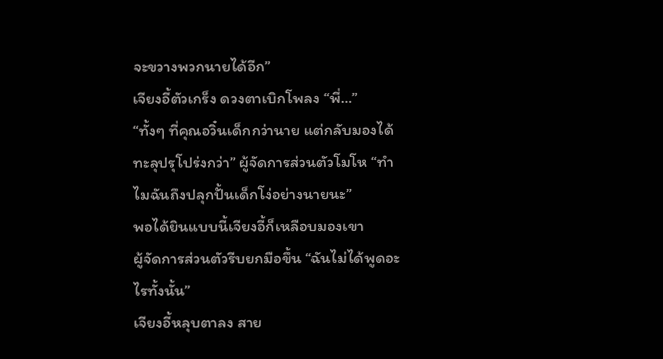จะขวางพวกนายได้อีก”
เจียงอี้ตัวเกร็ง ดวงตาเบิกโพลง “พี่…”
“ทั้งๆ ที่คุณอวิ๋นเด็กกว่านาย แต่กลับมองได้ทะลุปรุโปร่งกว่า” ผู้จัดการส่วนตัวโมโห “ทำไมฉันถึงปลุกปั้นเด็กโง่อย่างนายนะ”
พอได้ยินแบบนี้เจียงอี้ก็เหลือบมองเขา
ผู้จัดการส่วนตัวรีบยกมือขึ้น “ฉันไม่ได้พูดอะไรทั้งนั้น”
เจียงอี้หลุบตาลง สาย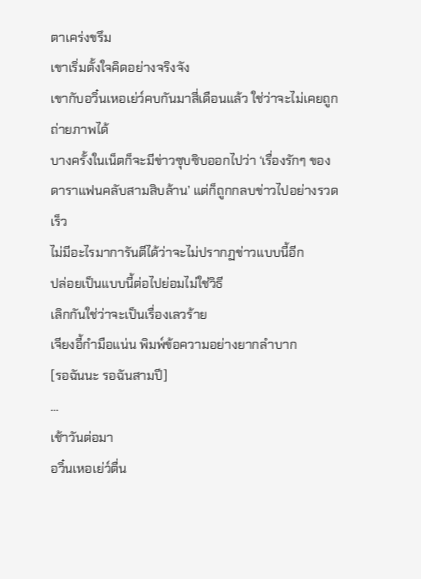ตาเคร่งขรึม
เขาเริ่มตั้งใจคิดอย่างจริงจัง
เขากับอวิ๋นเหอเย่ว์คบกันมาสี่เดือนแล้ว ใช่ว่าจะไม่เคยถูกถ่ายภาพได้
บางครั้งในเน็ตก็จะมีข่าวซุบซิบออกไปว่า ‘เรื่องรักๆ ของดาราแฟนคลับสามสิบล้าน’ แต่ก็ถูกกลบข่าวไปอย่างรวดเร็ว
ไม่มีอะไรมาการันตีได้ว่าจะไม่ปรากฏข่าวแบบนี้อีก
ปล่อยเป็นแบบนี้ต่อไปย่อมไม่ใช่วิธี
เลิกกันใช่ว่าจะเป็นเรื่องเลวร้าย
เจียงอี้กำมือแน่น พิมพ์ข้อความอย่างยากลำบาก
[รอฉันนะ รอฉันสามปี]
…
เช้าวันต่อมา
อวิ๋นเหอเย่ว์ตื่น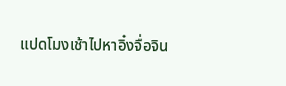แปดโมงเช้าไปหาอิ๋งจื่อจิน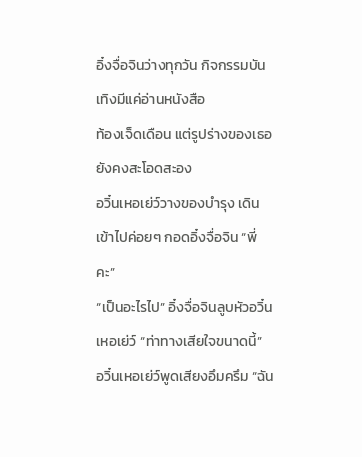อิ๋งจื่อจินว่างทุกวัน กิจกรรมบันเทิงมีแค่อ่านหนังสือ
ท้องเจ็ดเดือน แต่รูปร่างของเธอยังคงสะโอดสะอง
อวิ๋นเหอเย่ว์วางของบำรุง เดินเข้าไปค่อยๆ กอดอิ๋งจื่อจิน “พี่คะ”
“เป็นอะไรไป” อิ๋งจื่อจินลูบหัวอวิ๋นเหอเย่ว์ “ท่าทางเสียใจขนาดนี้”
อวิ๋นเหอเย่ว์พูดเสียงอึมครึม “ฉัน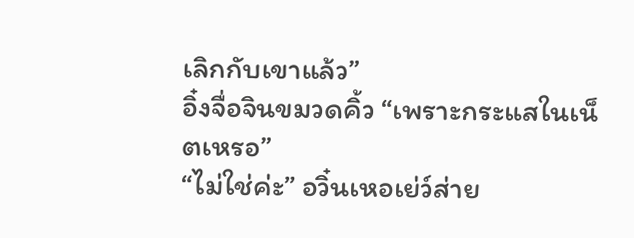เลิกกับเขาแล้ว”
อิ๋งจื่อจินขมวดคิ้ว “เพราะกระแสในเน็ตเหรอ”
“ไม่ใช่ค่ะ” อวิ๋นเหอเย่ว์ส่าย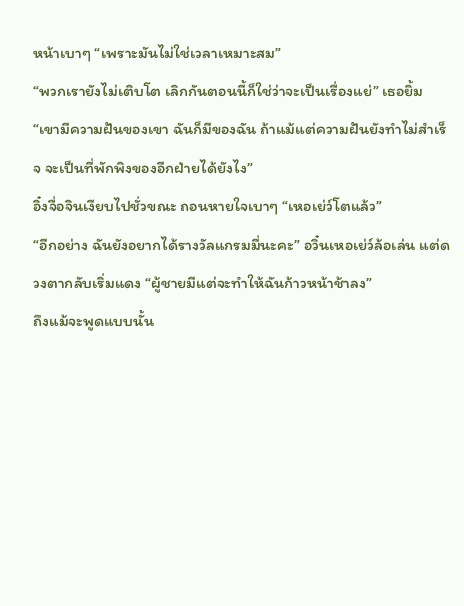หน้าเบาๆ “เพราะมันไม่ใช่เวลาเหมาะสม”
“พวกเรายังไม่เติบโต เลิกกันตอนนี้ก็ใช่ว่าจะเป็นเรื่องแย่” เธอยิ้ม “เขามีความฝันของเขา ฉันก็มีของฉัน ถ้าแม้แต่ความฝันยังทำไม่สำเร็จ จะเป็นที่พักพิงของอีกฝ่ายได้ยังไง”
อิ๋งจื่อจินเงียบไปชั่วขณะ ถอนหายใจเบาๆ “เหอเย่ว์โตแล้ว”
“อีกอย่าง ฉันยังอยากได้รางวัลแกรมมี่นะคะ” อวิ๋นเหอเย่ว์ล้อเล่น แต่ดวงตากลับเริ่มแดง “ผู้ชายมีแต่จะทำให้ฉันก้าวหน้าช้าลง”
ถึงแม้จะพูดแบบนั้น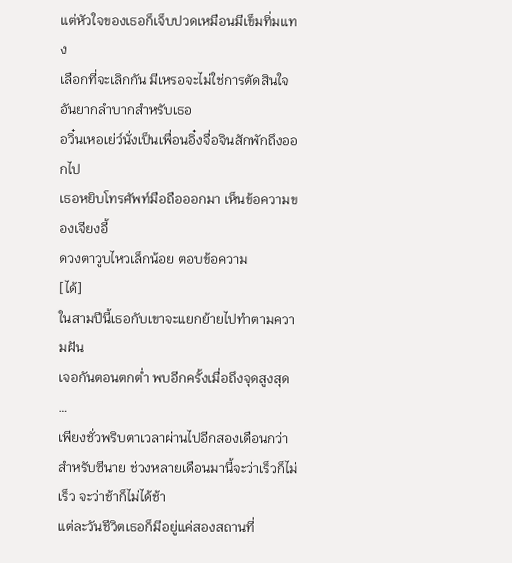แต่หัวใจของเธอก็เจ็บปวดเหมือนมีเข็มทิ่มแทง
เลือกที่จะเลิกกัน มีเหรอจะไม่ใช่การตัดสินใจอันยากลำบากสำหรับเธอ
อวิ๋นเหอเย่ว์นั่งเป็นเพื่อนอิ๋งจื่อจินสักพักถึงออกไป
เธอหยิบโทรศัพท์มือถือออกมา เห็นข้อความของเจียงอี้
ดวงตาวูบไหวเล็กน้อย ตอบข้อความ
[ได้]
ในสามปีนี้เธอกับเขาจะแยกย้ายไปทำตามความฝัน
เจอกันตอนตกต่ำ พบอีกครั้งเมื่อถึงจุดสูงสุด
…
เพียงชั่วพริบตาเวลาผ่านไปอีกสองเดือนกว่า
สำหรับซีนาย ช่วงหลายเดือนมานี้จะว่าเร็วก็ไม่เร็ว จะว่าช้าก็ไม่ได้ช้า
แต่ละวันชีวิตเธอก็มีอยู่แค่สองสถานที่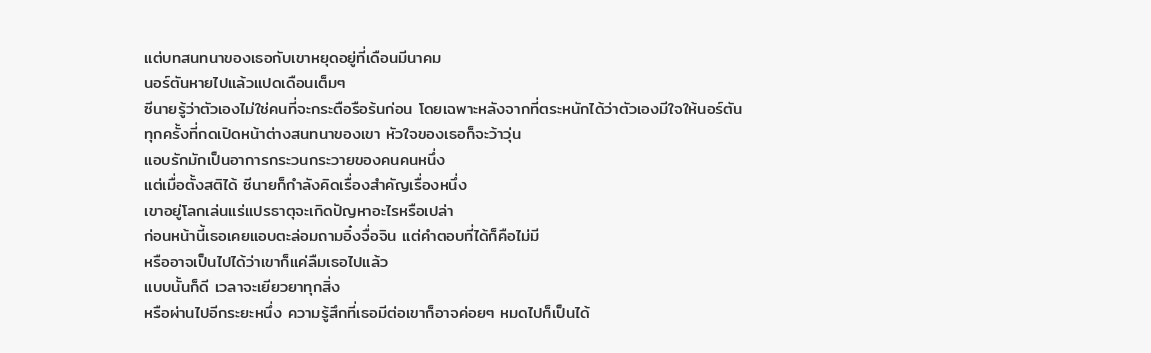แต่บทสนทนาของเธอกับเขาหยุดอยู่ที่เดือนมีนาคม
นอร์ตันหายไปแล้วแปดเดือนเต็มๆ
ซีนายรู้ว่าตัวเองไม่ใช่คนที่จะกระตือรือร้นก่อน โดยเฉพาะหลังจากที่ตระหนักได้ว่าตัวเองมีใจให้นอร์ตัน
ทุกครั้งที่กดเปิดหน้าต่างสนทนาของเขา หัวใจของเธอก็จะว้าวุ่น
แอบรักมักเป็นอาการกระวนกระวายของคนคนหนึ่ง
แต่เมื่อตั้งสติได้ ซีนายก็กำลังคิดเรื่องสำคัญเรื่องหนึ่ง
เขาอยู่โลกเล่นแร่แปรธาตุจะเกิดปัญหาอะไรหรือเปล่า
ก่อนหน้านี้เธอเคยแอบตะล่อมถามอิ๋งจื่อจิน แต่คำตอบที่ได้ก็คือไม่มี
หรืออาจเป็นไปได้ว่าเขาก็แค่ลืมเธอไปแล้ว
แบบนั้นก็ดี เวลาจะเยียวยาทุกสิ่ง
หรือผ่านไปอีกระยะหนึ่ง ความรู้สึกที่เธอมีต่อเขาก็อาจค่อยๆ หมดไปก็เป็นได้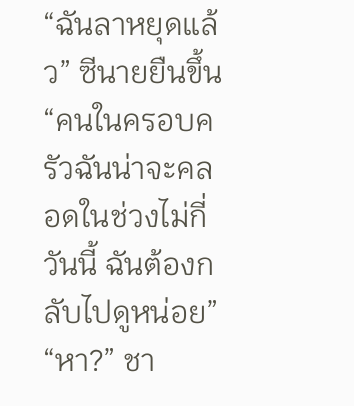“ฉันลาหยุดแล้ว” ซีนายยืนขึ้น “คนในครอบครัวฉันน่าจะคลอดในช่วงไม่กี่วันนี้ ฉันต้องกลับไปดูหน่อย”
“หา?” ชา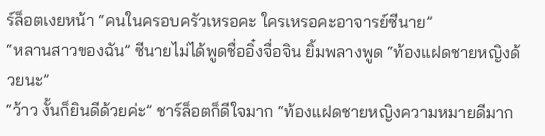ร์ล็อตเงยหน้า “คนในครอบครัวเหรอคะ ใครเหรอคะอาจารย์ซีนาย”
“หลานสาวของฉัน” ซีนายไม่ได้พูดชื่ออิ๋งจื่อจิน ยิ้มพลางพูด “ท้องแฝดชายหญิงด้วยนะ”
“ว้าว งั้นก็ยินดีด้วยค่ะ” ชาร์ล็อตก็ดีใจมาก “ท้องแฝดชายหญิงความหมายดีมาก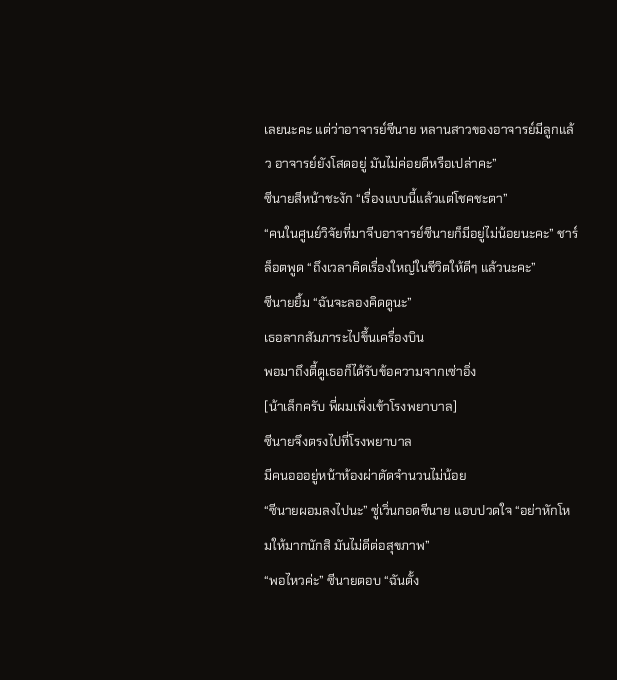เลยนะคะ แต่ว่าอาจารย์ซีนาย หลานสาวของอาจารย์มีลูกแล้ว อาจารย์ยังโสดอยู่ มันไม่ค่อยดีหรือเปล่าคะ”
ซีนายสีหน้าชะงัก “เรื่องแบบนี้แล้วแต่โชคชะตา”
“คนในศูนย์วิจัยที่มาจีบอาจารย์ซีนายก็มีอยู่ไม่น้อยนะคะ” ชาร์ล็อตพูด “ถึงเวลาคิดเรื่องใหญ่ในชีวิตให้ดีๆ แล้วนะคะ”
ซีนายยิ้ม “ฉันจะลองคิดดูนะ”
เธอลากสัมภาระไปขึ้นเครื่องบิน
พอมาถึงตี้ตูเธอก็ได้รับข้อความจากเซ่าอิ่ง
[น้าเล็กครับ พี่ผมเพิ่งเข้าโรงพยาบาล]
ซีนายจึงตรงไปที่โรงพยาบาล
มีคนอออยู่หน้าห้องผ่าตัดจำนวนไม่น้อย
“ซีนายผอมลงไปนะ” ซู่เวิ่นกอดซีนาย แอบปวดใจ “อย่าหักโหมให้มากนักสิ มันไม่ดีต่อสุขภาพ”
“พอไหวค่ะ” ซีนายตอบ “ฉันตั้ง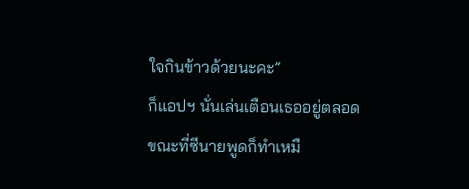ใจกินข้าวด้วยนะคะ”
ก็แอปฯ นั่นเล่นเตือนเธออยู่ตลอด
ขณะที่ซีนายพูดก็ทำเหมื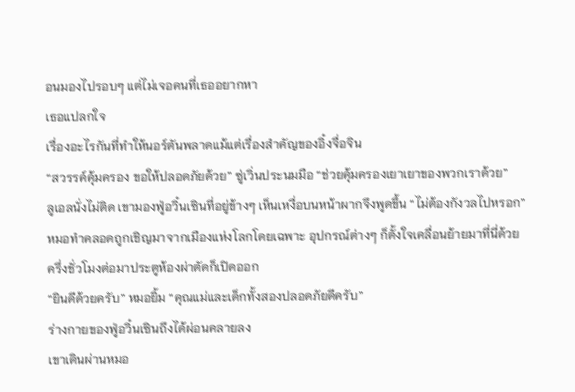อนมองไปรอบๆ แต่ไม่เจอคนที่เธออยากหา
เธอแปลกใจ
เรื่องอะไรกันที่ทำให้นอร์ตันพลาดแม้แต่เรื่องสำคัญของอิ๋งจื่อจิน
“สวรรค์คุ้มครอง ขอให้ปลอดภัยด้วย” ซู่เวิ่นประนมมือ “ช่วยคุ้มครองเยาเยาของพวกเราด้วย”
ลูเอลนั่งไม่ติด เขามองฟู่อวิ๋นเซินที่อยู่ข้างๆ เห็นเหงื่อบนหน้าผากจึงพูดขึ้น “ไม่ต้องกังวลไปหรอก”
หมอทำคลอดถูกเชิญมาจากเมืองแห่งโลกโดยเฉพาะ อุปกรณ์ต่างๆ ก็ตั้งใจเคลื่อนย้ายมาที่นี่ด้วย
ครึ่งชั่วโมงต่อมาประตูห้องผ่าตัดก็เปิดออก
“ยินดีด้วยครับ” หมอยิ้ม “คุณแม่และเด็กทั้งสองปลอดภัยดีครับ”
ร่างกายของฟู่อวิ๋นเซินถึงได้ผ่อนคลายลง
เขาเดินผ่านหมอ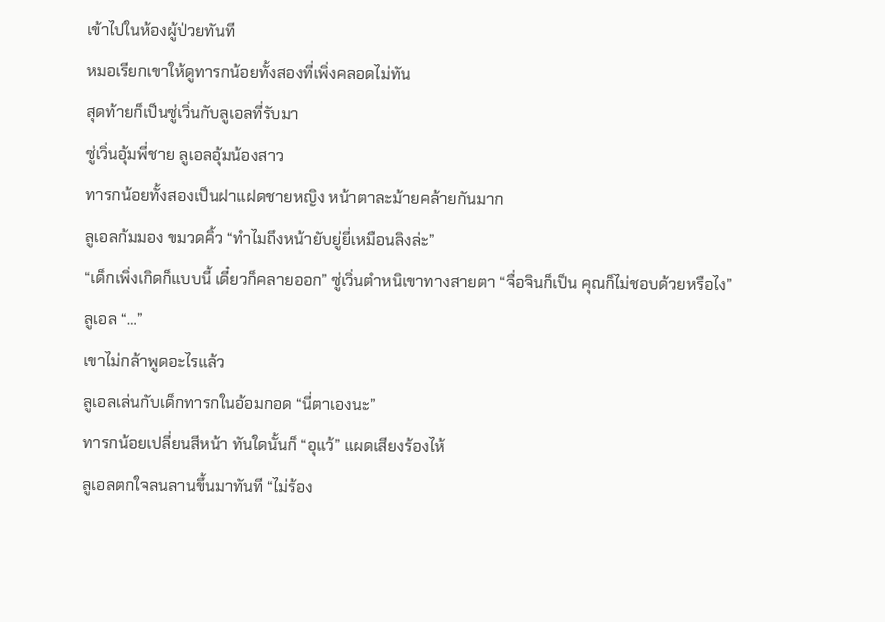เข้าไปในห้องผู้ป่วยทันที
หมอเรียกเขาให้ดูทารกน้อยทั้งสองที่เพิ่งคลอดไม่ทัน
สุดท้ายก็เป็นซู่เวิ่นกับลูเอลที่รับมา
ซู่เวิ่นอุ้มพี่ชาย ลูเอลอุ้มน้องสาว
ทารกน้อยทั้งสองเป็นฝาแฝดชายหญิง หน้าตาละม้ายคล้ายกันมาก
ลูเอลก้มมอง ขมวดคิ้ว “ทำไมถึงหน้ายับยู่ยี่เหมือนลิงล่ะ”
“เด็กเพิ่งเกิดก็แบบนี้ เดี๋ยวก็คลายออก” ซู่เวิ่นตำหนิเขาทางสายตา “จื่อจินก็เป็น คุณก็ไม่ชอบด้วยหรือไง”
ลูเอล “…”
เขาไม่กล้าพูดอะไรแล้ว
ลูเอลเล่นกับเด็กทารกในอ้อมกอด “นี่ตาเองนะ”
ทารกน้อยเปลี่ยนสีหน้า ทันใดนั้นก็ “อุแว้” แผดเสียงร้องไห้
ลูเอลตกใจลนลานขึ้นมาทันที “ไม่ร้อง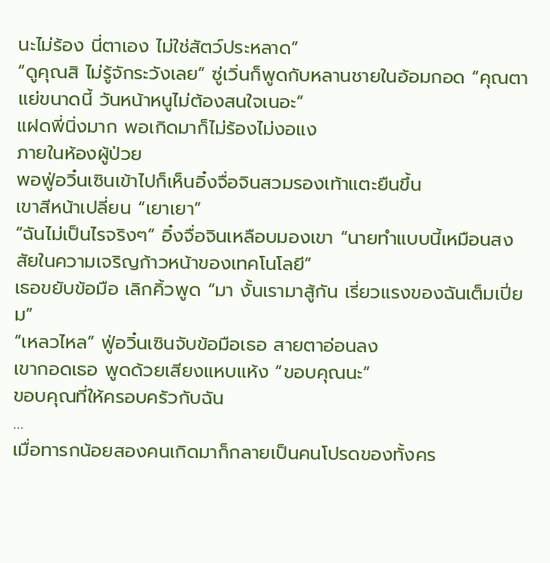นะไม่ร้อง นี่ตาเอง ไม่ใช่สัตว์ประหลาด”
“ดูคุณสิ ไม่รู้จักระวังเลย” ซู่เวิ่นก็พูดกับหลานชายในอ้อมกอด “คุณตาแย่ขนาดนี้ วันหน้าหนูไม่ต้องสนใจเนอะ”
แฝดพี่นิ่งมาก พอเกิดมาก็ไม่ร้องไม่งอแง
ภายในห้องผู้ป่วย
พอฟู่อวิ๋นเซินเข้าไปก็เห็นอิ๋งจื่อจินสวมรองเท้าแตะยืนขึ้น
เขาสีหน้าเปลี่ยน “เยาเยา”
“ฉันไม่เป็นไรจริงๆ” อิ๋งจื่อจินเหลือบมองเขา “นายทำแบบนี้เหมือนสงสัยในความเจริญก้าวหน้าของเทคโนโลยี”
เธอขยับข้อมือ เลิกคิ้วพูด “มา งั้นเรามาสู้กัน เรี่ยวแรงของฉันเต็มเปี่ยม”
“เหลวไหล” ฟู่อวิ๋นเซินจับข้อมือเธอ สายตาอ่อนลง
เขากอดเธอ พูดด้วยเสียงแหบแห้ง “ขอบคุณนะ”
ขอบคุณที่ให้ครอบครัวกับฉัน
…
เมื่อทารกน้อยสองคนเกิดมาก็กลายเป็นคนโปรดของทั้งคร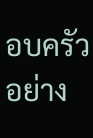อบครัวอย่าง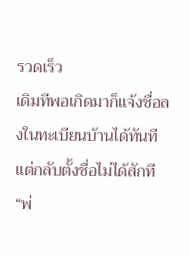รวดเร็ว
เดิมทีพอเกิดมาก็แจ้งชื่อลงในทะเบียนบ้านได้ทันที แต่กลับตั้งชื่อไม่ได้สักที
“พ่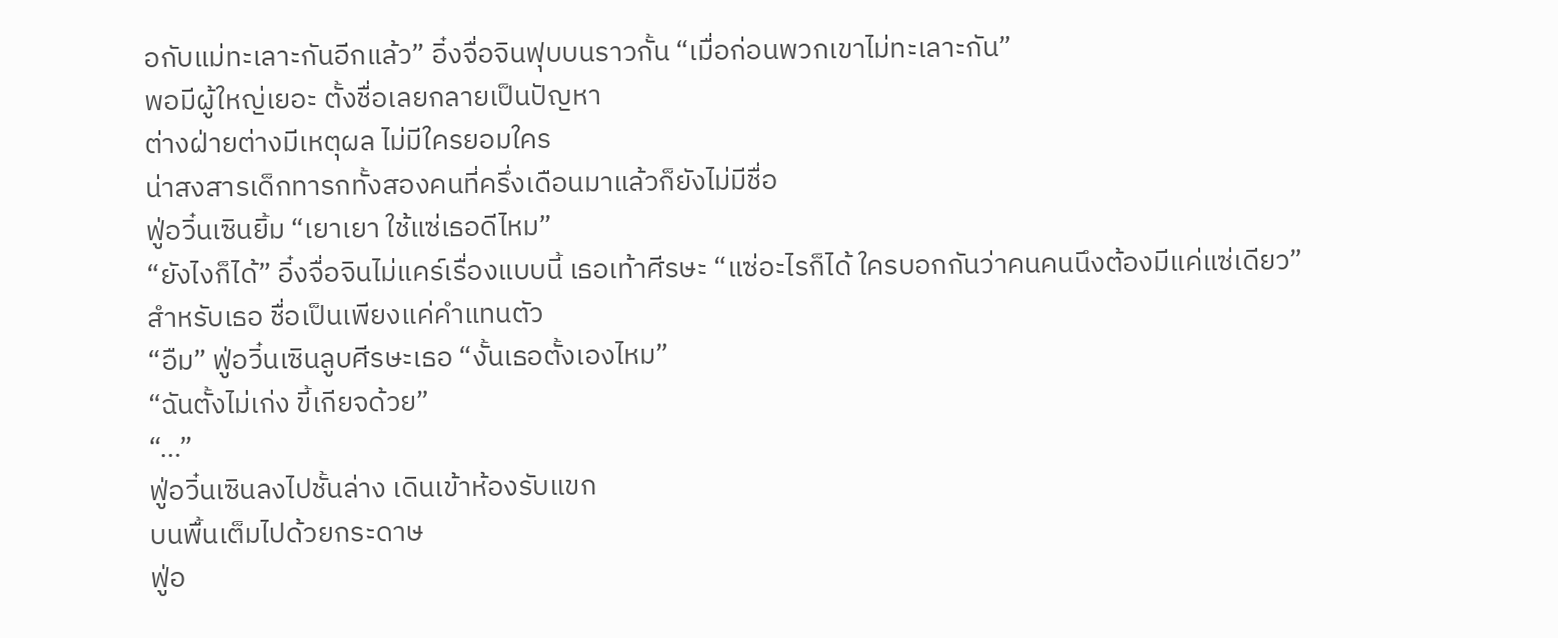อกับแม่ทะเลาะกันอีกแล้ว” อิ๋งจื่อจินฟุบบนราวกั้น “เมื่อก่อนพวกเขาไม่ทะเลาะกัน”
พอมีผู้ใหญ่เยอะ ตั้งชื่อเลยกลายเป็นปัญหา
ต่างฝ่ายต่างมีเหตุผล ไม่มีใครยอมใคร
น่าสงสารเด็กทารกทั้งสองคนที่ครึ่งเดือนมาแล้วก็ยังไม่มีชื่อ
ฟู่อวิ๋นเซินยิ้ม “เยาเยา ใช้แซ่เธอดีไหม”
“ยังไงก็ได้” อิ๋งจื่อจินไม่แคร์เรื่องแบบนี้ เธอเท้าศีรษะ “แซ่อะไรก็ได้ ใครบอกกันว่าคนคนนึงต้องมีแค่แซ่เดียว”
สำหรับเธอ ชื่อเป็นเพียงแค่คำแทนตัว
“อืม” ฟู่อวิ๋นเซินลูบศีรษะเธอ “งั้นเธอตั้งเองไหม”
“ฉันตั้งไม่เก่ง ขี้เกียจด้วย”
“…”
ฟู่อวิ๋นเซินลงไปชั้นล่าง เดินเข้าห้องรับแขก
บนพื้นเต็มไปด้วยกระดาษ
ฟู่อ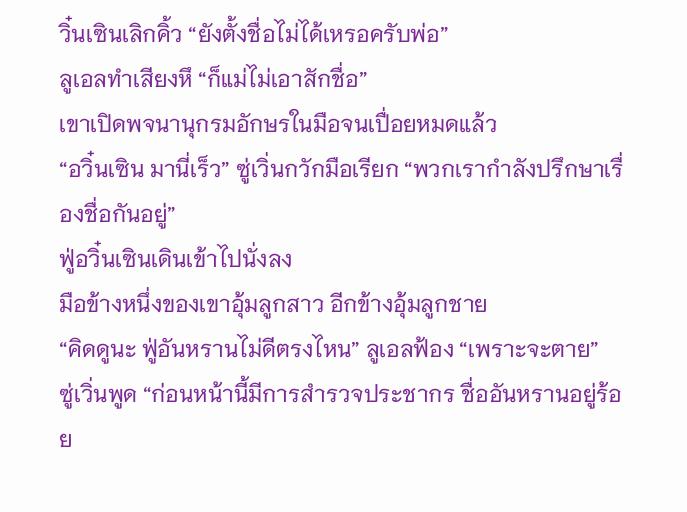วิ๋นเซินเลิกคิ้ว “ยังตั้งชื่อไม่ได้เหรอครับพ่อ”
ลูเอลทำเสียงหึ “ก็แม่ไม่เอาสักชื่อ”
เขาเปิดพจนานุกรมอักษรในมือจนเปื่อยหมดแล้ว
“อวิ๋นเซิน มานี่เร็ว” ซู่เวิ่นกวักมือเรียก “พวกเรากำลังปรึกษาเรื่องชื่อกันอยู่”
ฟู่อวิ๋นเซินเดินเข้าไปนั่งลง
มือข้างหนึ่งของเขาอุ้มลูกสาว อีกข้างอุ้มลูกชาย
“คิดดูนะ ฟู่อันหรานไม่ดีตรงไหน” ลูเอลฟ้อง “เพราะจะตาย”
ซู่เวิ่นพูด “ก่อนหน้านี้มีการสำรวจประชากร ชื่ออันหรานอยู่ร้อย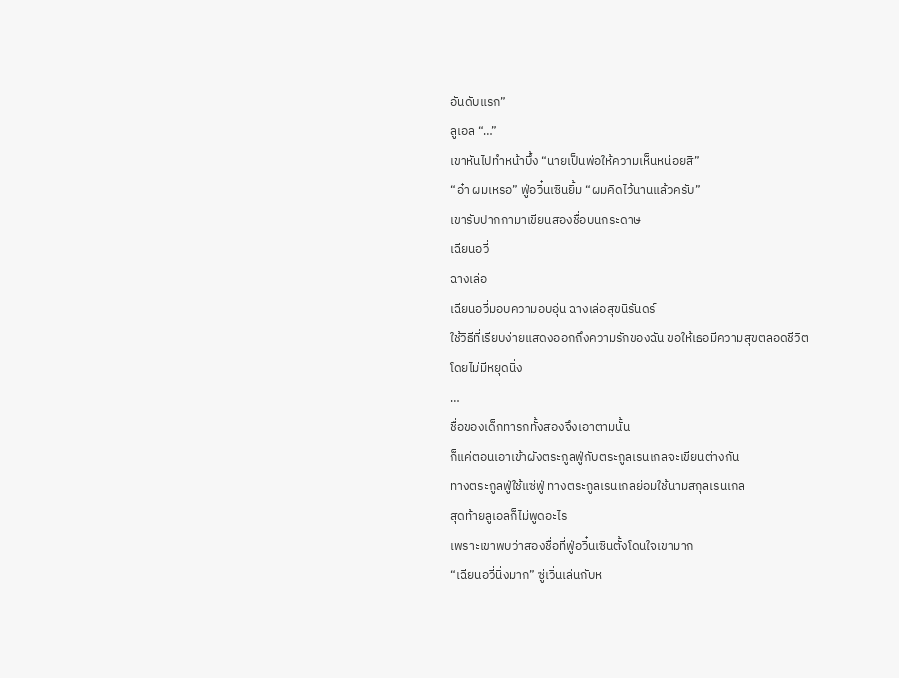อันดับแรก”
ลูเอล “…”
เขาหันไปทำหน้าบึ้ง “นายเป็นพ่อให้ความเห็นหน่อยสิ”
“อ๋า ผมเหรอ” ฟู่อวิ๋นเซินยิ้ม “ผมคิดไว้นานแล้วครับ”
เขารับปากกามาเขียนสองชื่อบนกระดาษ
เฉียนอวี่
ฉางเล่อ
เฉียนอวี่มอบความอบอุ่น ฉางเล่อสุขนิรันดร์
ใช้วิธีที่เรียบง่ายแสดงออกถึงความรักของฉัน ขอให้เธอมีความสุขตลอดชีวิตโดยไม่มีหยุดนิ่ง
…
ชื่อของเด็กทารกทั้งสองจึงเอาตามนั้น
ก็แค่ตอนเอาเข้าผังตระกูลฟู่กับตระกูลเรนเกลจะเขียนต่างกัน
ทางตระกูลฟู่ใช้แซ่ฟู่ ทางตระกูลเรนเกลย่อมใช้นามสกุลเรนเกล
สุดท้ายลูเอลก็ไม่พูดอะไร
เพราะเขาพบว่าสองชื่อที่ฟู่อวิ๋นเซินตั้งโดนใจเขามาก
“เฉียนอวี่นิ่งมาก” ซู่เวิ่นเล่นกับห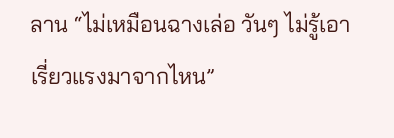ลาน “ไม่เหมือนฉางเล่อ วันๆ ไม่รู้เอาเรี่ยวแรงมาจากไหน”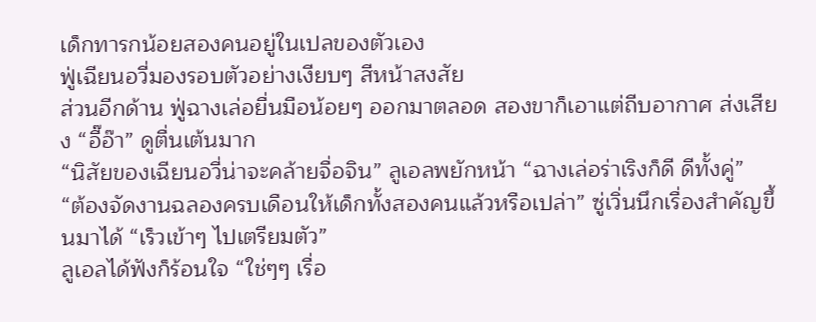เด็กทารกน้อยสองคนอยู่ในเปลของตัวเอง
ฟู่เฉียนอวี่มองรอบตัวอย่างเงียบๆ สีหน้าสงสัย
ส่วนอีกด้าน ฟู่ฉางเล่อยื่นมือน้อยๆ ออกมาตลอด สองขาก็เอาแต่ถีบอากาศ ส่งเสียง “อี๊อ๊า” ดูตื่นเต้นมาก
“นิสัยของเฉียนอวี่น่าจะคล้ายจื่อจิน” ลูเอลพยักหน้า “ฉางเล่อร่าเริงก็ดี ดีทั้งคู่”
“ต้องจัดงานฉลองครบเดือนให้เด็กทั้งสองคนแล้วหรือเปล่า” ซู่เวิ่นนึกเรื่องสำคัญขึ้นมาได้ “เร็วเข้าๆ ไปเตรียมตัว”
ลูเอลได้ฟังก็ร้อนใจ “ใช่ๆๆ เรื่อ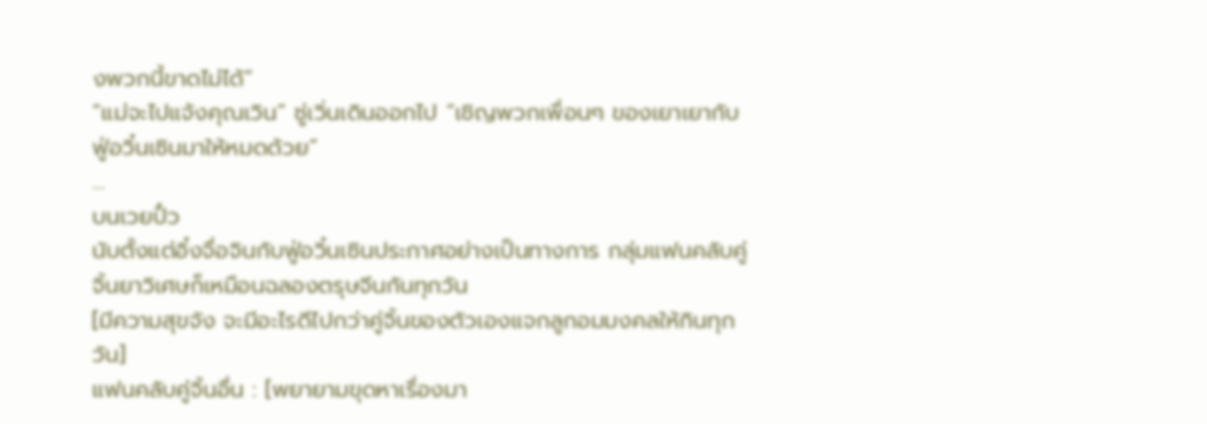งพวกนี้ขาดไม่ได้”
“แม่จะไปแจ้งคุณเวิน” ซู่เวิ่นเดินออกไป “เชิญพวกเพื่อนๆ ของเยาเยากับฟู่อวิ๋นเซินมาให้หมดด้วย”
…
บนเวยปั๋ว
นับตั้งแต่อิ๋งจื่อจินกับฟู่อวิ๋นเซินประกาศอย่างเป็นทางการ กลุ่มแฟนคลับคู่จิ้นยาวิเศษก็เหมือนฉลองตรุษจีนกันทุกวัน
[มีความสุขจัง จะมีอะไรดีไปกว่าคู่จิ้นของตัวเองแจกลูกอมมงคลให้กินทุกวัน]
แฟนคลับคู่จิ้นอื่น : [พยายามขุดหาเรื่องมา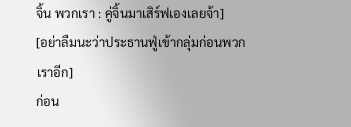จิ้น พวกเรา : คู่จิ้นมาเสิร์ฟเองเลยจ้า]
[อย่าลืมนะว่าประธานฟู่เข้ากลุ่มก่อนพวกเราอีก]
ก่อน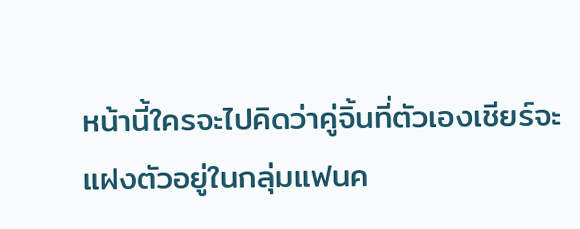หน้านี้ใครจะไปคิดว่าคู่จิ้นที่ตัวเองเชียร์จะแฝงตัวอยู่ในกลุ่มแฟนค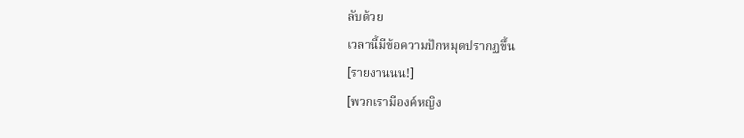ลับด้วย
เวลานี้มีข้อความปักหมุดปรากฏขึ้น
[รายงานนน!]
[พวกเรามีองค์หญิง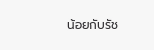น้อยกับรัช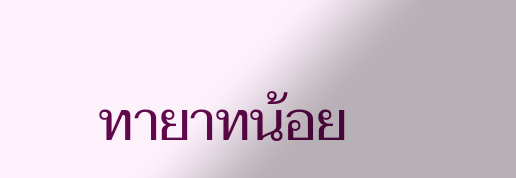ทายาทน้อย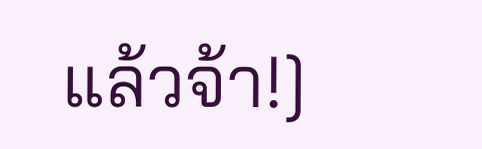แล้วจ้า!]